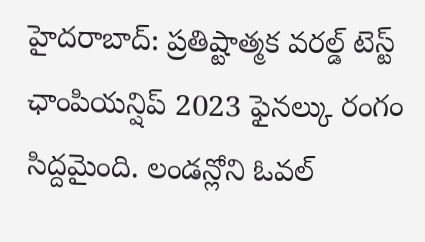హైదరాబాద్: ప్రతిష్టాత్మక వరల్డ్ టెస్ట్ ఛాంపియన్షిప్ 2023 ఫైనల్కు రంగం సిద్దమైంది. లండన్లోని ఓవల్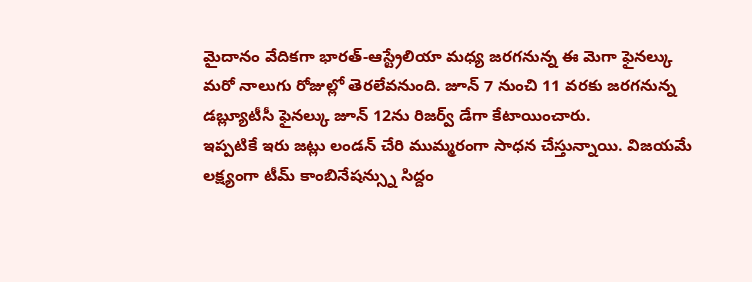మైదానం వేదికగా భారత్-ఆస్ట్రేలియా మధ్య జరగనున్న ఈ మెగా ఫైనల్కు మరో నాలుగు రోజుల్లో తెరలేవనుంది. జూన్ 7 నుంచి 11 వరకు జరగనున్న డబ్ల్యూటీసీ ఫైనల్కు జూన్ 12ను రిజర్వ్ డేగా కేటాయించారు.
ఇప్పటికే ఇరు జట్లు లండన్ చేరి ముమ్మరంగా సాధన చేస్తున్నాయి. విజయమే లక్ష్యంగా టీమ్ కాంబినేషన్స్ను సిద్దం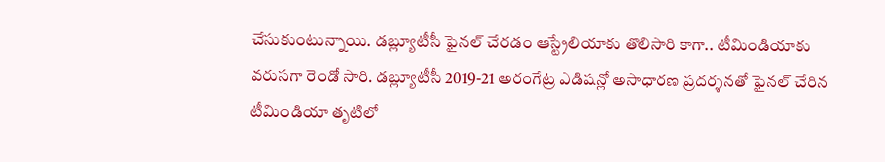చేసుకుంటున్నాయి. డబ్ల్యూటీసీ ఫైనల్ చేరడం ఆస్ట్రేలియాకు తొలిసారి కాగా.. టీమిండియాకు వరుసగా రెండో సారి. డబ్ల్యూటీసీ 2019-21 అరంగేట్ర ఎడిషన్లో అసాధారణ ప్రదర్శనతో ఫైనల్ చేరిన టీమిండియా తృటిలో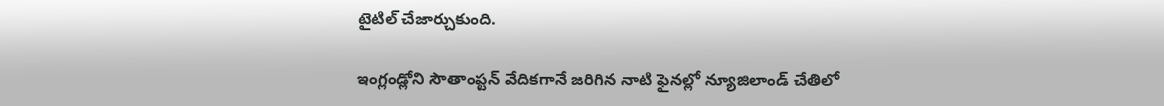టైటిల్ చేజార్చుకుంది.

ఇంగ్లండ్లోని సౌతాంప్టన్ వేదికగానే జరిగిన నాటి ఫైనల్లో న్యూజిలాండ్ చేతిలో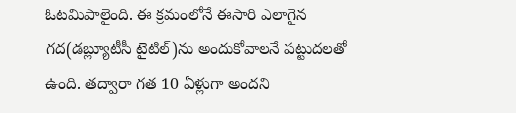ఓటమిపాలైంది. ఈ క్రమంలోనే ఈసారి ఎలాగైన గద(డబ్ల్యూటీసీ టైటిల్)ను అందుకోవాలనే పట్టుదలతో ఉంది. తద్వారా గత 10 ఏళ్లుగా అందని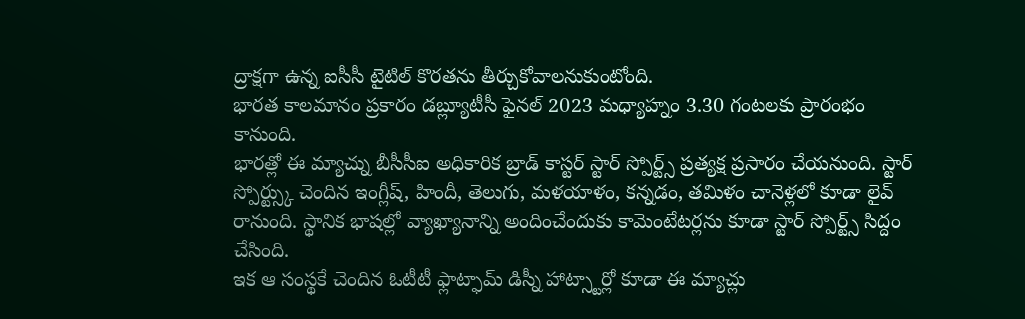ద్రాక్షగా ఉన్న ఐసీసీ టైటిల్ కొరతను తీర్చుకోవాలనుకుంటోంది.
భారత కాలమానం ప్రకారం డబ్ల్యూటీసీ ఫైనల్ 2023 మధ్యాహ్నం 3.30 గంటలకు ప్రారంభం కానుంది.
భారత్లో ఈ మ్యాచ్ను బీసీసీఐ అధికారిక బ్రాడ్ కాస్టర్ స్టార్ స్పోర్ట్స్ ప్రత్యక్ష ప్రసారం చేయనుంది. స్టార్ స్పోర్ట్స్కు చెందిన ఇంగ్లీష్, హిందీ, తెలుగు, మళయాళం, కన్నడం, తమిళం చానెళ్లలో కూడా లైవ్ రానుంది. స్థానిక భాషల్లో వ్యాఖ్యానాన్ని అందించేందుకు కామెంటేటర్లను కూడా స్టార్ స్పోర్ట్స్ సిద్దం చేసింది.
ఇక ఆ సంస్థకే చెందిన ఓటీటీ ఫ్లాట్ఫామ్ డిస్నీ హాట్స్టార్లో కూడా ఈ మ్యాచ్లు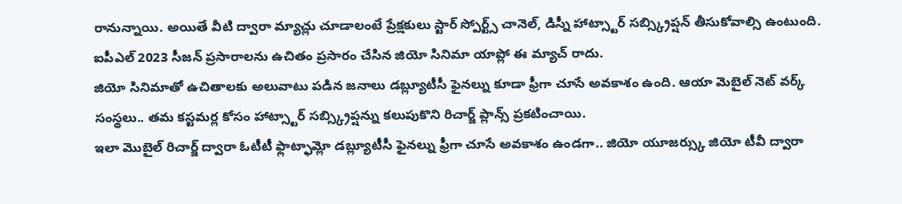రానున్నాయి. అయితే వీటి ద్వారా మ్యాచ్లు చూడాలంటే ప్రేక్షకులు స్టార్ స్పోర్ట్స్ చానెల్, డిస్నీ హాట్స్టార్ సబ్స్క్రిప్షన్ తీసుకోవాల్సి ఉంటుంది. ఐపీఎల్ 2023 సీజన్ ప్రసారాలను ఉచితం ప్రసారం చేసిన జియో సినిమా యాప్లో ఈ మ్యాచ్ రాదు.
జియో సినిమాతో ఉచితాలకు అలువాటు పడిన జనాలు డబ్ల్యూటీసీ ఫైనల్ను కూడా ఫ్రీగా చూసే అవకాశం ఉంది. ఆయా మెబైల్ నెట్ వర్క్ సంస్థలు.. తమ కస్టమర్ల కోసం హాట్స్టార్ సబ్స్క్రిప్షన్ను కలుపుకొని రిచార్జ్ ప్లాన్స్ ప్రకటించాయి.
ఇలా మొబైల్ రిచార్జ్ ద్వారా ఓటీటీ ఫ్లాట్ఫామ్లో డబ్ల్యూటీసీ ఫైనల్ను ఫ్రీగా చూసే అవకాశం ఉండగా.. జియో యూజర్స్కు జియో టీవీ ద్వారా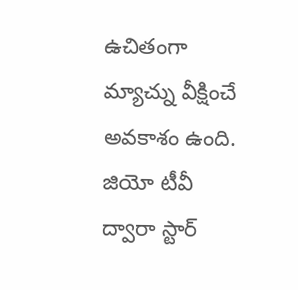ఉచితంగా మ్యాచ్ను వీక్షించే అవకాశం ఉంది. జియో టీవీ ద్వారా స్టార్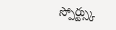స్పోర్ట్స్కు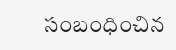సంబంధించిన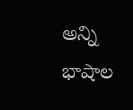అన్ని భాషాల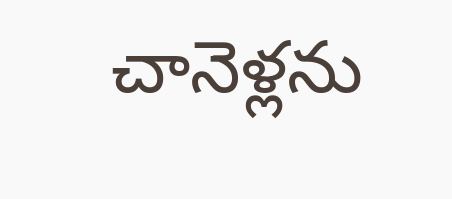చానెళ్లను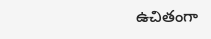ఉచితంగా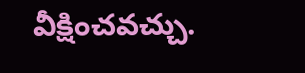వీక్షించవచ్చు.